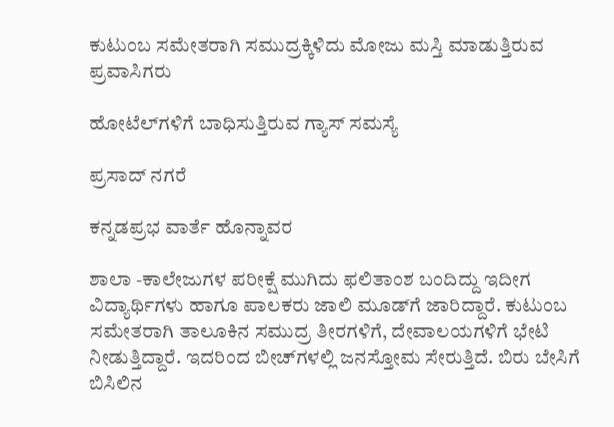ಕುಟುಂಬ ಸಮೇತರಾಗಿ ಸಮುದ್ರಕ್ಕಿಳಿದು ಮೋಜು ಮಸ್ತಿ ಮಾಡುತ್ತಿರುವ ಪ್ರವಾಸಿಗರು

ಹೋಟೆಲ್‌ಗಳಿಗೆ ಬಾಧಿಸುತ್ತಿರುವ ಗ್ಯಾಸ್ ಸಮಸ್ಯೆ

ಪ್ರಸಾದ್ ನಗರೆ

ಕನ್ನಡಪ್ರಭ ವಾರ್ತೆ ಹೊನ್ನಾವರ

ಶಾಲಾ -ಕಾಲೇಜುಗಳ ಪರೀಕ್ಷೆ ಮುಗಿದು ಫಲಿತಾಂಶ ಬಂದಿದ್ದು ಇದೀಗ ವಿದ್ಯಾರ್ಥಿಗಳು ಹಾಗೂ ಪಾಲಕರು ಜಾಲಿ ಮೂಡ್‌ಗೆ ಜಾರಿದ್ದಾರೆ. ಕುಟುಂಬ ಸಮೇತರಾಗಿ ತಾಲೂಕಿನ ಸಮುದ್ರ ತೀರಗಳಿಗೆ, ದೇವಾಲಯಗಳಿಗೆ ಭೇಟಿ ನೀಡುತ್ತಿದ್ದಾರೆ. ಇದರಿಂದ ಬೀಚ್‌ಗಳಲ್ಲಿ ಜನಸ್ತೋಮ ಸೇರುತ್ತಿದೆ. ಬಿರು ಬೇಸಿಗೆ ಬಿಸಿಲಿನ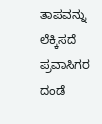ತಾಪವನ್ನು ಲೆಕ್ಕಿಸದೆ ಪ್ರವಾಸಿಗರ ದಂಡೆ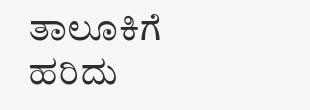ತಾಲೂಕಿಗೆ ಹರಿದು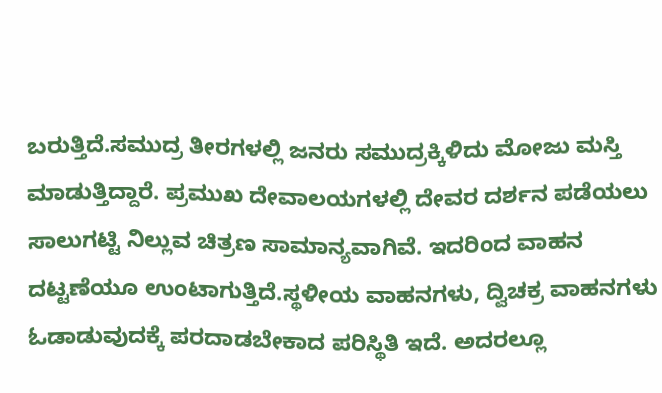ಬರುತ್ತಿದೆ.ಸಮುದ್ರ ತೀರಗಳಲ್ಲಿ ಜನರು ಸಮುದ್ರಕ್ಕಿಳಿದು ಮೋಜು ಮಸ್ತಿ ಮಾಡುತ್ತಿದ್ದಾರೆ. ಪ್ರಮುಖ ದೇವಾಲಯಗಳಲ್ಲಿ ದೇವರ ದರ್ಶನ ಪಡೆಯಲು ಸಾಲುಗಟ್ಟಿ ನಿಲ್ಲುವ ಚಿತ್ರಣ ಸಾಮಾನ್ಯವಾಗಿವೆ. ಇದರಿಂದ ವಾಹನ ದಟ್ಟಣೆಯೂ ಉಂಟಾಗುತ್ತಿದೆ.ಸ್ಥಳೀಯ ವಾಹನಗಳು, ದ್ವಿಚಕ್ರ ವಾಹನಗಳು ಓಡಾಡುವುದಕ್ಕೆ ಪರದಾಡಬೇಕಾದ ಪರಿಸ್ಥಿತಿ ಇದೆ. ಅದರಲ್ಲೂ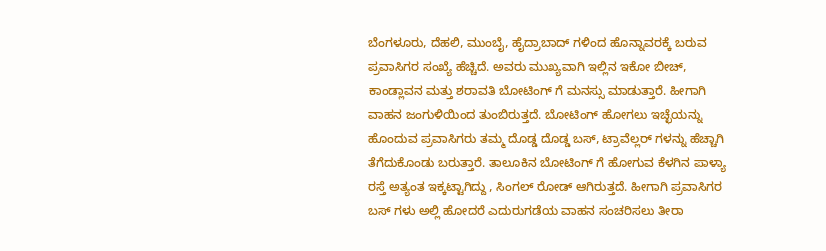ಬೆಂಗಳೂರು, ದೆಹಲಿ, ಮುಂಬೈ, ಹೈದ್ರಾಬಾದ್ ಗಳಿಂದ ಹೊನ್ನಾವರಕ್ಕೆ ಬರುವ ಪ್ರವಾಸಿಗರ ಸಂಖ್ಯೆ ಹೆಚ್ಚಿದೆ. ಅವರು ಮುಖ್ಯವಾಗಿ ಇಲ್ಲಿನ ಇಕೋ ಬೀಚ್, ಕಾಂಡ್ಲಾವನ ಮತ್ತು ಶರಾವತಿ ಬೋಟಿಂಗ್ ಗೆ ಮನಸ್ಸು ಮಾಡುತ್ತಾರೆ. ಹೀಗಾಗಿ ವಾಹನ ಜಂಗುಳಿಯಿಂದ ತುಂಬಿರುತ್ತದೆ. ಬೋಟಿಂಗ್ ಹೋಗಲು ಇಚ್ಛೆಯನ್ನು ಹೊಂದುವ ಪ್ರವಾಸಿಗರು ತಮ್ಮ ದೊಡ್ಡ ದೊಡ್ಡ ಬಸ್, ಟ್ರಾವೆಲ್ಲರ್ ಗಳನ್ನು ಹೆಚ್ಚಾಗಿ ತೆಗೆದುಕೊಂಡು ಬರುತ್ತಾರೆ. ತಾಲೂಕಿನ ಬೋಟಿಂಗ್ ಗೆ ಹೋಗುವ ಕೆಳಗಿನ ಪಾಳ್ಯಾ ರಸ್ತೆ ಅತ್ಯಂತ ಇಕ್ಕಟ್ಟಾಗಿದ್ದು , ಸಿಂಗಲ್ ರೋಡ್ ಆಗಿರುತ್ತದೆ. ಹೀಗಾಗಿ ಪ್ರವಾಸಿಗರ ಬಸ್ ಗಳು ಅಲ್ಲಿ ಹೋದರೆ ಎದುರುಗಡೆಯ ವಾಹನ ಸಂಚರಿಸಲು ತೀರಾ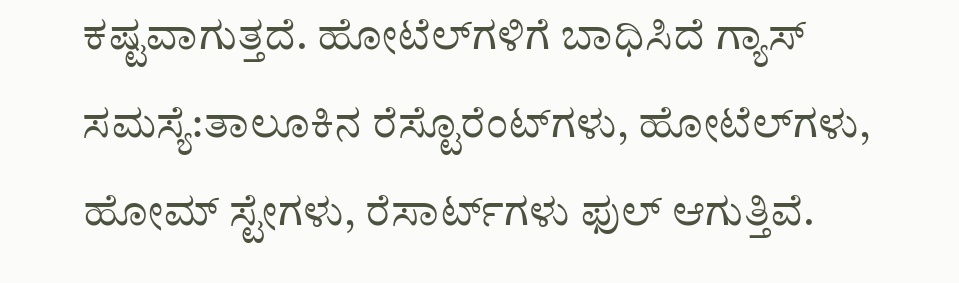ಕಷ್ಟವಾಗುತ್ತದೆ. ಹೋಟೆಲ್‌ಗಳಿಗೆ ಬಾಧಿಸಿದೆ ಗ್ಯಾಸ್ ಸಮಸ್ಯೆ:ತಾಲೂಕಿನ ರೆಸ್ಟೊರೆಂಟ್‌ಗಳು, ಹೋಟೆಲ್‌ಗಳು, ಹೋಮ್ ಸ್ಟೇಗಳು, ರೆಸಾರ್ಟ್‌ಗಳು ಫುಲ್ ಆಗುತ್ತಿವೆ.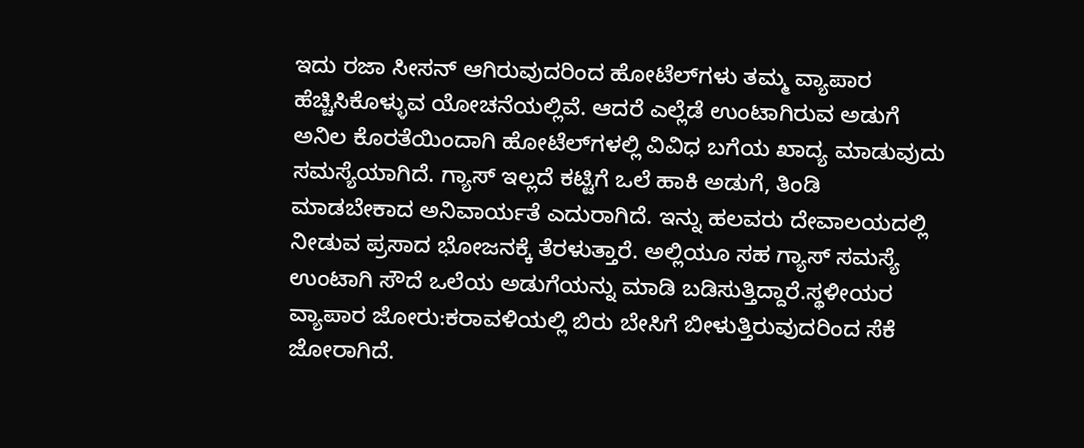ಇದು ರಜಾ ಸೀಸನ್ ಆಗಿರುವುದರಿಂದ ಹೋಟೆಲ್‌ಗಳು ತಮ್ಮ ವ್ಯಾಪಾರ ಹೆಚ್ಚಿಸಿಕೊಳ್ಳುವ ಯೋಚನೆಯಲ್ಲಿವೆ. ಆದರೆ ಎಲ್ಲೆಡೆ ಉಂಟಾಗಿರುವ ಅಡುಗೆ ಅನಿಲ ಕೊರತೆಯಿಂದಾಗಿ ಹೋಟೆಲ್‌ಗಳಲ್ಲಿ ವಿವಿಧ ಬಗೆಯ ಖಾದ್ಯ ಮಾಡುವುದು ಸಮಸ್ಯೆಯಾಗಿದೆ. ಗ್ಯಾಸ್ ಇಲ್ಲದೆ ಕಟ್ಟಿಗೆ ಒಲೆ ಹಾಕಿ ಅಡುಗೆ, ತಿಂಡಿ ಮಾಡಬೇಕಾದ ಅನಿವಾರ್ಯತೆ ಎದುರಾಗಿದೆ. ಇನ್ನು ಹಲವರು ದೇವಾಲಯದಲ್ಲಿ ನೀಡುವ ಪ್ರಸಾದ ಭೋಜನಕ್ಕೆ ತೆರಳುತ್ತಾರೆ. ಅಲ್ಲಿಯೂ ಸಹ ಗ್ಯಾಸ್ ಸಮಸ್ಯೆ ಉಂಟಾಗಿ ಸೌದೆ ಒಲೆಯ ಅಡುಗೆಯನ್ನು ಮಾಡಿ ಬಡಿಸುತ್ತಿದ್ದಾರೆ.ಸ್ಥಳೀಯರ ವ್ಯಾಪಾರ ಜೋರು:ಕರಾವಳಿಯಲ್ಲಿ ಬಿರು ಬೇಸಿಗೆ ಬೀಳುತ್ತಿರುವುದರಿಂದ ಸೆಕೆ ಜೋರಾಗಿದೆ.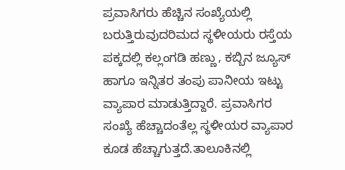ಪ್ರವಾಸಿಗರು ಹೆಚ್ಚಿನ ಸಂಖ್ಯೆಯಲ್ಲಿ ಬರುತ್ತಿರುವುದರಿಮದ ಸ್ಥಳೀಯರು ರಸ್ತೆಯ ಪಕ್ಕದಲ್ಲಿ ಕಲ್ಲಂಗಡಿ ಹಣ್ಣು, ಕಬ್ಬಿನ ಜ್ಯೂಸ್ ಹಾಗೂ ಇನ್ನಿತರ ತಂಪು ಪಾನೀಯ ಇಟ್ಟು ವ್ಯಾಪಾರ ಮಾಡುತ್ತಿದ್ದಾರೆ. ಪ್ರವಾಸಿಗರ ಸಂಖ್ಯೆ ಹೆಚ್ಚಾದಂತೆಲ್ಲ ಸ್ಥಳೀಯರ ವ್ಯಾಪಾರ ಕೂಡ ಹೆಚ್ಚಾಗುತ್ತದೆ.ತಾಲೂಕಿನಲ್ಲಿ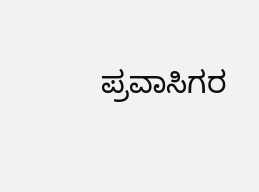ಪ್ರವಾಸಿಗರ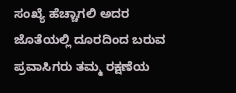ಸಂಖ್ಯೆ ಹೆಚ್ಚಾಗಲಿ ಅದರ ಜೊತೆಯಲ್ಲಿ ದೂರದಿಂದ ಬರುವ ಪ್ರವಾಸಿಗರು ತಮ್ಮ ರಕ್ಷಣೆಯ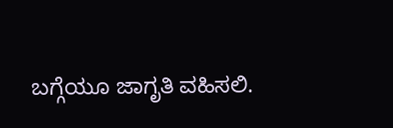ಬಗ್ಗೆಯೂ ಜಾಗೃತಿ ವಹಿಸಲಿ.